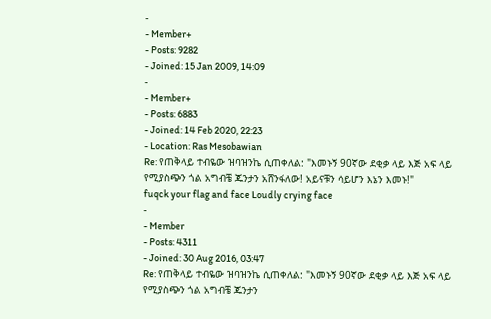-
- Member+
- Posts: 9282
- Joined: 15 Jan 2009, 14:09
-
- Member+
- Posts: 6883
- Joined: 14 Feb 2020, 22:23
- Location: Ras Mesobawian
Re: የጠቅላይ ተብዬው ዝባዝንኬ ሲጠቀለል: "እመኑኝ 90ኛው ደቂቃ ላይ እጅ አፍ ላይ የሚያስጭን ጎል አግብቼ ጁንታን አሸንፋለው! አይናቹን ሳይሆን እኔን እመኑ!"
fuqck your flag and face Loudly crying face
-
- Member
- Posts: 4311
- Joined: 30 Aug 2016, 03:47
Re: የጠቅላይ ተብዬው ዝባዝንኬ ሲጠቀለል: "እመኑኝ 90ኛው ደቂቃ ላይ እጅ አፍ ላይ የሚያስጭን ጎል አግብቼ ጁንታን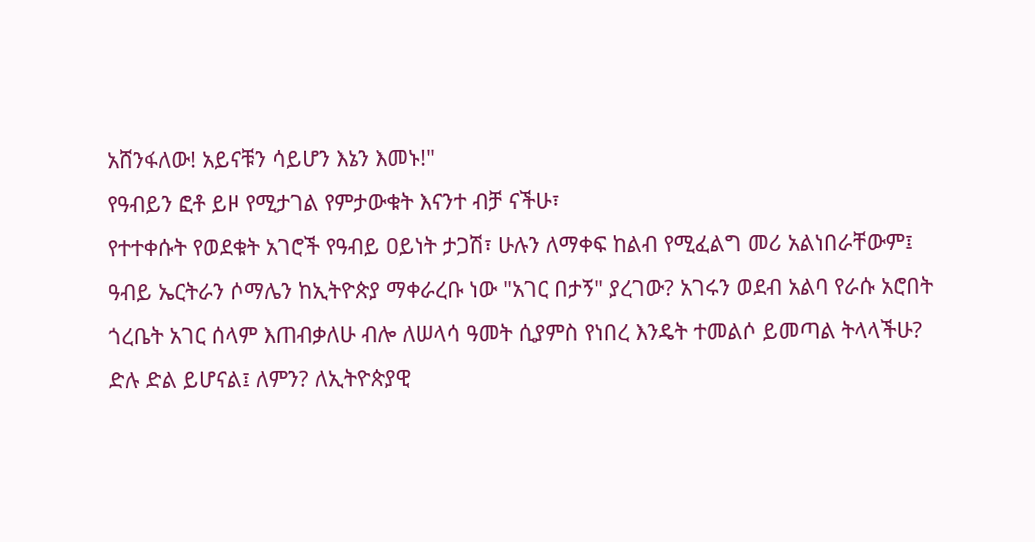አሸንፋለው! አይናቹን ሳይሆን እኔን እመኑ!"
የዓብይን ፎቶ ይዞ የሚታገል የምታውቁት እናንተ ብቻ ናችሁ፣
የተተቀሱት የወደቁት አገሮች የዓብይ ዐይነት ታጋሽ፣ ሁሉን ለማቀፍ ከልብ የሚፈልግ መሪ አልነበራቸውም፤
ዓብይ ኤርትራን ሶማሌን ከኢትዮጵያ ማቀራረቡ ነው "አገር በታኝ" ያረገው? አገሩን ወደብ አልባ የራሱ አሮበት ጎረቤት አገር ሰላም እጠብቃለሁ ብሎ ለሠላሳ ዓመት ሲያምስ የነበረ እንዴት ተመልሶ ይመጣል ትላላችሁ?
ድሉ ድል ይሆናል፤ ለምን? ለኢትዮጵያዊ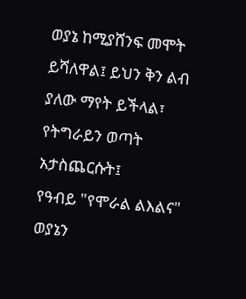ወያኔ ከሚያሸንፍ መሞት ይሻለዋል፤ ይህን ቅን ልብ ያለው ማየት ይችላል፣ የትግራይን ወጣት አታስጨርሱት፤
የዓብይ "የሞራል ልእልና" ወያኔን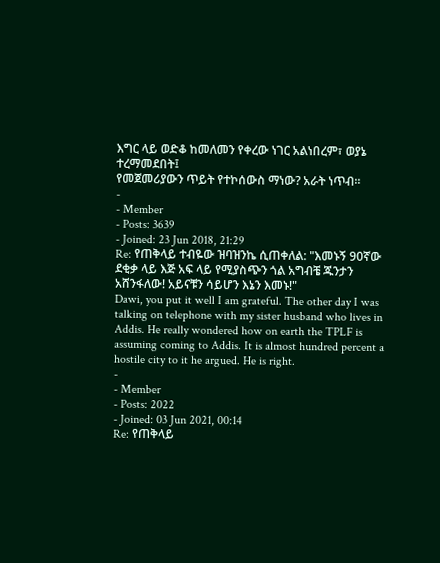እግር ላይ ወድቆ ከመለመን የቀረው ነገር አልነበረም፣ ወያኔ ተረማመደበት፤
የመጀመሪያውን ጥይት የተኮሰውስ ማነው? አራት ነጥብ።
-
- Member
- Posts: 3639
- Joined: 23 Jun 2018, 21:29
Re: የጠቅላይ ተብዬው ዝባዝንኬ ሲጠቀለል: "እመኑኝ 90ኛው ደቂቃ ላይ እጅ አፍ ላይ የሚያስጭን ጎል አግብቼ ጁንታን አሸንፋለው! አይናቹን ሳይሆን እኔን እመኑ!"
Dawi, you put it well I am grateful. The other day I was talking on telephone with my sister husband who lives in Addis. He really wondered how on earth the TPLF is assuming coming to Addis. It is almost hundred percent a hostile city to it he argued. He is right.
-
- Member
- Posts: 2022
- Joined: 03 Jun 2021, 00:14
Re: የጠቅላይ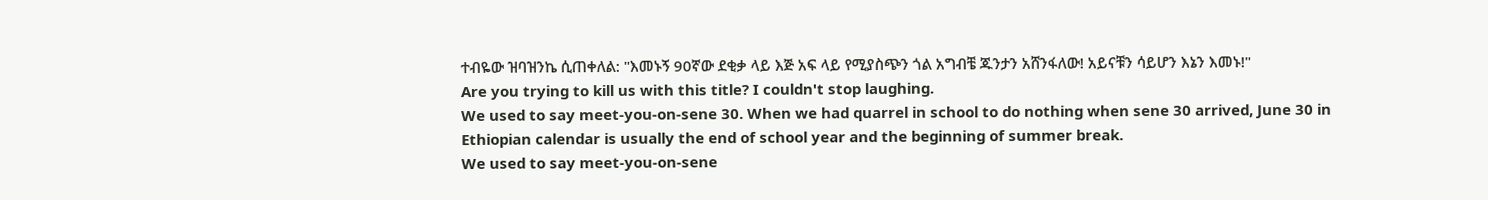ተብዬው ዝባዝንኬ ሲጠቀለል: "እመኑኝ 90ኛው ደቂቃ ላይ እጅ አፍ ላይ የሚያስጭን ጎል አግብቼ ጁንታን አሸንፋለው! አይናቹን ሳይሆን እኔን እመኑ!"
Are you trying to kill us with this title? I couldn't stop laughing.
We used to say meet-you-on-sene 30. When we had quarrel in school to do nothing when sene 30 arrived, June 30 in Ethiopian calendar is usually the end of school year and the beginning of summer break.
We used to say meet-you-on-sene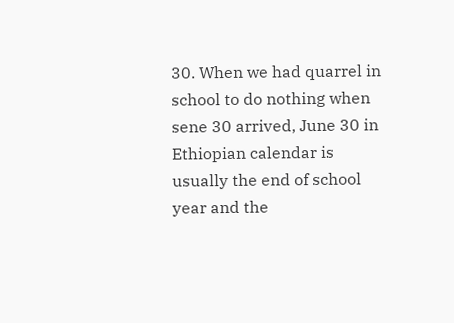30. When we had quarrel in school to do nothing when sene 30 arrived, June 30 in Ethiopian calendar is usually the end of school year and the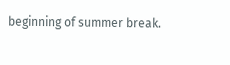beginning of summer break.